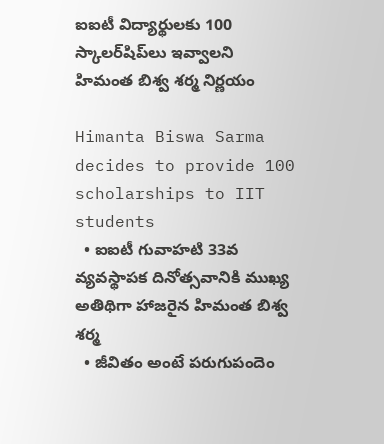ఐఐటీ విద్యార్థులకు 100 స్కాలర్‌షిప్‌లు ఇవ్వాలని హిమంత బిశ్వ శర్మ నిర్ణయం

Himanta Biswa Sarma decides to provide 100 scholarships to IIT students
  • ఐఐటీ గువాహటి 33వ వ్యవస్థాపక దినోత్సవానికి ముఖ్య అతిథిగా హాజరైన హిమంత బిశ్వ శర్మ
  • జీవితం అంటే పరుగుపందెం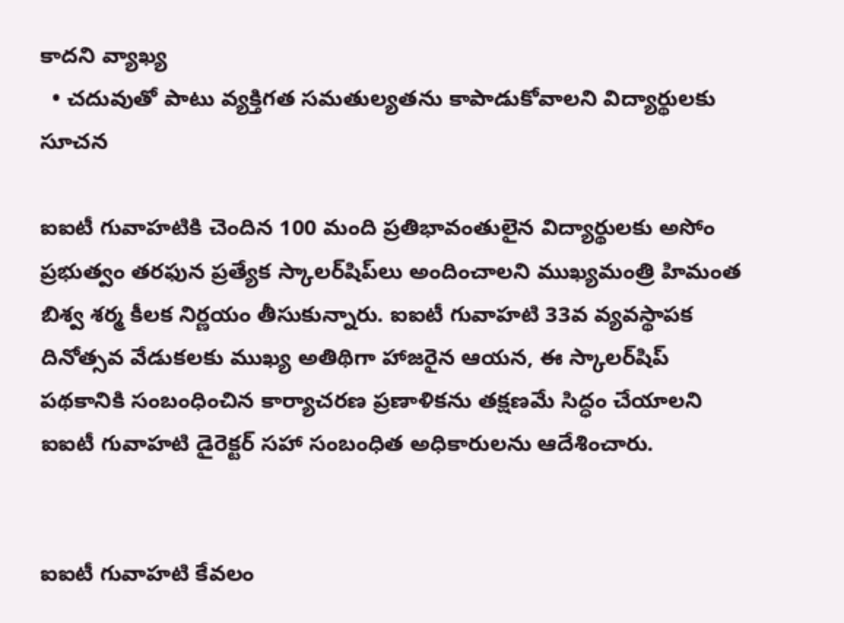కాదని వ్యాఖ్య
  • చదువుతో పాటు వ్యక్తిగత సమతుల్యతను కాపాడుకోవాలని విద్యార్థులకు సూచన

ఐఐటీ గువాహటికి చెందిన 100 మంది ప్రతిభావంతులైన విద్యార్థులకు అసోం ప్రభుత్వం తరఫున ప్రత్యేక స్కాలర్‌షిప్‌లు అందించాలని ముఖ్యమంత్రి హిమంత బిశ్వ శర్మ కీలక నిర్ణయం తీసుకున్నారు. ఐఐటీ గువాహటి 33వ వ్యవస్థాపక దినోత్సవ వేడుకలకు ముఖ్య అతిథిగా హాజరైన ఆయన, ఈ స్కాలర్‌షిప్ పథకానికి సంబంధించిన కార్యాచరణ ప్రణాళికను తక్షణమే సిద్ధం చేయాలని ఐఐటీ గువాహటి డైరెక్టర్ సహా సంబంధిత అధికారులను ఆదేశించారు.


ఐఐటీ గువాహటి కేవలం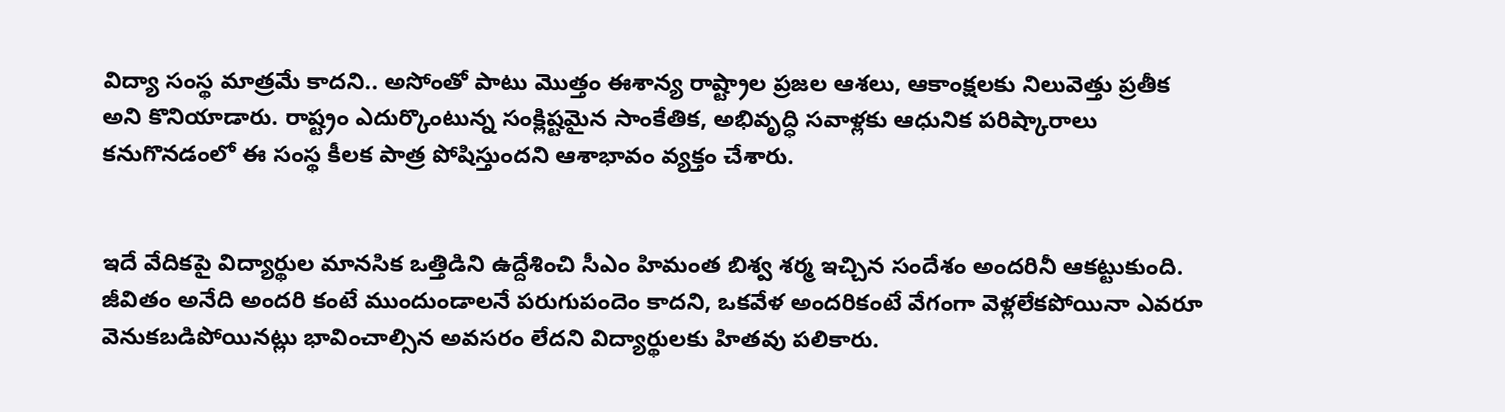విద్యా సంస్థ మాత్రమే కాదని.. అసోంతో పాటు మొత్తం ఈశాన్య రాష్ట్రాల ప్రజల ఆశలు, ఆకాంక్షలకు నిలువెత్తు ప్రతీక అని కొనియాడారు. రాష్ట్రం ఎదుర్కొంటున్న సంక్లిష్టమైన సాంకేతిక, అభివృద్ధి సవాళ్లకు ఆధునిక పరిష్కారాలు కనుగొనడంలో ఈ సంస్థ కీలక పాత్ర పోషిస్తుందని ఆశాభావం వ్యక్తం చేశారు.


ఇదే వేదికపై విద్యార్థుల మానసిక ఒత్తిడిని ఉద్దేశించి సీఎం హిమంత బిశ్వ శర్మ ఇచ్చిన సందేశం అందరినీ ఆకట్టుకుంది. జీవితం అనేది అందరి కంటే ముందుండాలనే పరుగుపందెం కాదని, ఒకవేళ అందరికంటే వేగంగా వెళ్లలేకపోయినా ఎవరూ వెనుకబడిపోయినట్లు భావించాల్సిన అవసరం లేదని విద్యార్థులకు హితవు పలికారు.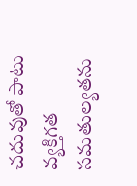చదువుతో పాటు వ్యక్తిగత సమతుల్యతను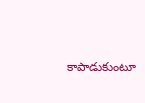కాపాడుకుంటూ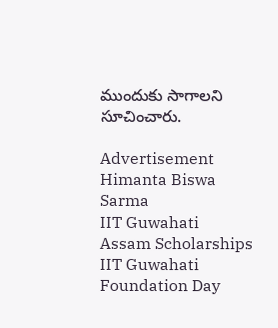ముందుకు సాగాలని సూచించారు.

Advertisement
Himanta Biswa Sarma
IIT Guwahati
Assam Scholarships
IIT Guwahati Foundation Day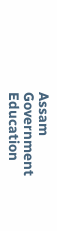Assam Government Education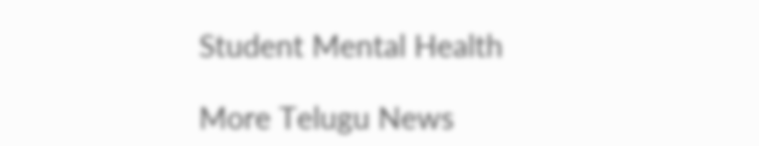Student Mental Health

More Telugu News